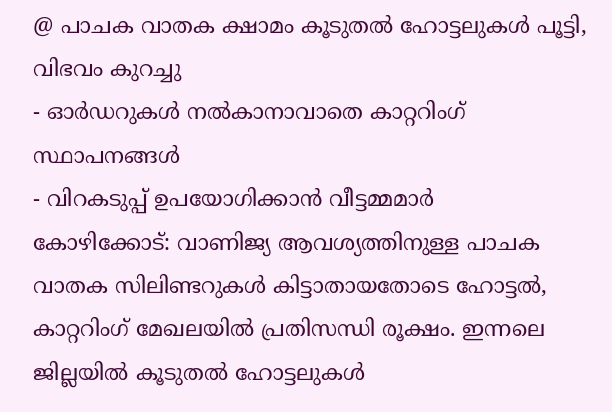@ പാചക വാതക ക്ഷാമം കൂടുതൽ ഹോട്ടലുകൾ പൂട്ടി, വിഭവം കുറച്ചു
- ഓർഡറുകൾ നൽകാനാവാതെ കാറ്ററിംഗ് സ്ഥാപനങ്ങൾ
- വിറകടുപ്പ് ഉപയോഗിക്കാൻ വീട്ടമ്മമാർ
കോഴിക്കോട്: വാണിജ്യ ആവശ്യത്തിനുള്ള പാചക വാതക സിലിണ്ടറുകൾ കിട്ടാതായതോടെ ഹോട്ടൽ, കാറ്ററിംഗ് മേഖലയിൽ പ്രതിസന്ധി രൂക്ഷം. ഇന്നലെ ജില്ലയിൽ കൂടുതൽ ഹോട്ടലുകൾ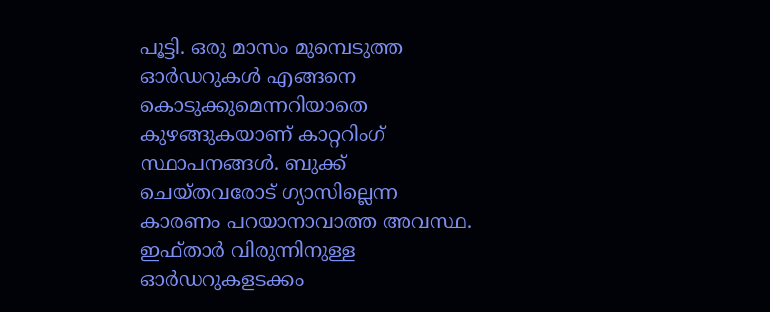പൂട്ടി. ഒരു മാസം മുമ്പെടുത്ത ഓർഡറുകൾ എങ്ങനെ കൊടുക്കുമെന്നറിയാതെ കുഴങ്ങുകയാണ് കാറ്ററിംഗ് സ്ഥാപനങ്ങൾ. ബുക്ക് ചെയ്തവരോട് ഗ്യാസില്ലെന്ന കാരണം പറയാനാവാത്ത അവസ്ഥ. ഇഫ്താർ വിരുന്നിനുള്ള ഓർഡറുകളടക്കം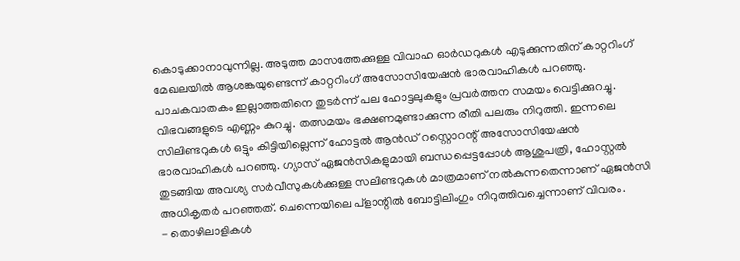കൊടുക്കാനാവുന്നില്ല. അടുത്ത മാസത്തേക്കുള്ള വിവാഹ ഓർഡറുകൾ എടുക്കുന്നതിന് കാറ്ററിംഗ് മേഖലയിൽ ആശങ്കയുണ്ടെന്ന് കാറ്ററിംഗ് അസോസിയേഷൻ ഭാരവാഹികൾ പറഞ്ഞു.
പാചകവാതകം ഇല്ലാത്തതിനെ തുടർന്ന് പല ഹോട്ടലുകളും പ്രവർത്തന സമയം വെട്ടിക്കുറച്ചു. വിഭവങ്ങളുടെ എണ്ണം കുറച്ചു. തത്സമയം ഭക്ഷണമുണ്ടാക്കുന്ന രീതി പലരും നിറുത്തി. ഇന്നലെ സിലിണ്ടറുകൾ ഒട്ടും കിട്ടിയില്ലെന്ന് ഹോട്ടൽ ആൻഡ് റസ്റ്റൊറന്റ് അസോസിയേഷൻ ഭാരവാഹികൾ പറഞ്ഞു. ഗ്യാസ് ഏജൻസികളുമായി ബന്ധപ്പെട്ടപ്പോൾ ആശുപത്രി, ഹോസ്റ്റൽ തുടങ്ങിയ അവശ്യ സർവീസുകൾക്കുള്ള സലിണ്ടറുകൾ മാത്രമാണ് നൽകുന്നതെന്നാണ് ഏജൻസി അധികൃതർ പറഞ്ഞത്. ചെന്നെയിലെ പ്ളാന്റിൽ ബോട്ടിലിംഗും നിറുത്തിവച്ചെന്നാണ് വിവരം.
- തൊഴിലാളികൾ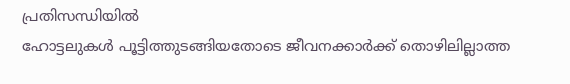പ്രതിസന്ധിയിൽ
ഹോട്ടലുകൾ പൂട്ടിത്തുടങ്ങിയതോടെ ജീവനക്കാർക്ക് തൊഴിലില്ലാത്ത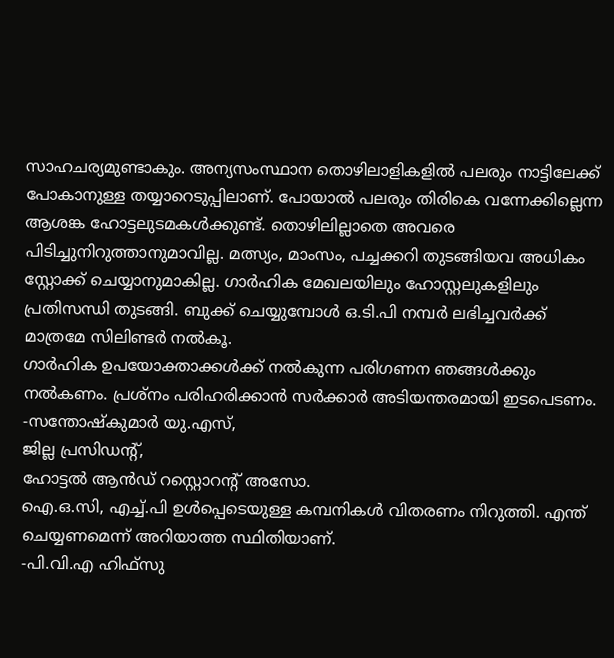സാഹചര്യമുണ്ടാകും. അന്യസംസ്ഥാന തൊഴിലാളികളിൽ പലരും നാട്ടിലേക്ക് പോകാനുള്ള തയ്യാറെടുപ്പിലാണ്. പോയാൽ പലരും തിരികെ വന്നേക്കില്ലെന്ന ആശങ്ക ഹോട്ടലുടമകൾക്കുണ്ട്. തൊഴിലില്ലാതെ അവരെ പിടിച്ചുനിറുത്താനുമാവില്ല. മത്സ്യം, മാംസം, പച്ചക്കറി തുടങ്ങിയവ അധികം സ്റ്റോക്ക് ചെയ്യാനുമാകില്ല. ഗാർഹിക മേഖലയിലും ഹോസ്റ്റലുകളിലും പ്രതിസന്ധി തുടങ്ങി. ബുക്ക് ചെയ്യുമ്പോൾ ഒ.ടി.പി നമ്പർ ലഭിച്ചവർക്ക് മാത്രമേ സിലിണ്ടർ നൽകൂ.
ഗാർഹിക ഉപയോക്താക്കൾക്ക് നൽകുന്ന പരിഗണന ഞങ്ങൾക്കും നൽകണം. പ്രശ്നം പരിഹരിക്കാൻ സർക്കാർ അടിയന്തരമായി ഇടപെടണം.
-സന്തോഷ്കുമാർ യു.എസ്,
ജില്ല പ്രസിഡന്റ്,
ഹോട്ടൽ ആൻഡ് റസ്റ്റൊറന്റ് അസോ.
ഐ.ഒ.സി, എച്ച്.പി ഉൾപ്പെടെയുള്ള കമ്പനികൾ വിതരണം നിറുത്തി. എന്ത് ചെയ്യണമെന്ന് അറിയാത്ത സ്ഥിതിയാണ്.
-പി.വി.എ ഹിഫ്സു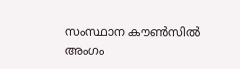സംസ്ഥാന കൗൺസിൽ അംഗം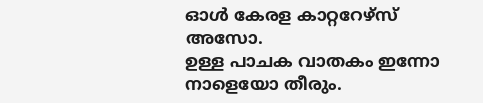ഓൾ കേരള കാറ്ററേഴ്സ് അസോ.
ഉള്ള പാചക വാതകം ഇന്നോ നാളെയോ തീരും.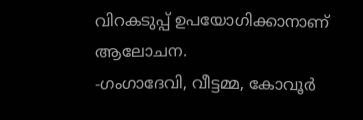വിറകടുപ്പ് ഉപയോഗിക്കാനാണ് ആലോചന.
-ഗംഗാദേവി, വീട്ടമ്മ, കോവൂർ